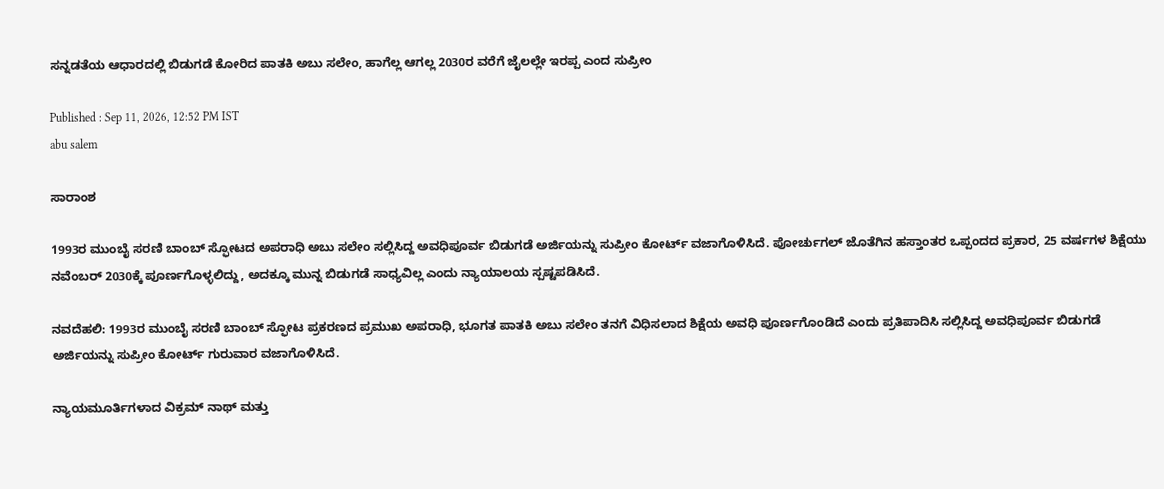ಸನ್ನಡತೆಯ ಆಧಾರದಲ್ಲಿ ಬಿಡುಗಡೆ ಕೋರಿದ ಪಾತಕಿ ಅಬು ಸಲೇಂ, ಹಾಗೆಲ್ಲ ಆಗಲ್ಲ 2030ರ ವರೆಗೆ ಜೈಲಲ್ಲೇ ಇರಪ್ಪ ಎಂದ ಸುಪ್ರೀಂ

Published : Sep 11, 2026, 12:52 PM IST
abu salem

ಸಾರಾಂಶ

1993ರ ಮುಂಬೈ ಸರಣಿ ಬಾಂಬ್ ಸ್ಫೋಟದ ಅಪರಾಧಿ ಅಬು ಸಲೇಂ ಸಲ್ಲಿಸಿದ್ದ ಅವಧಿಪೂರ್ವ ಬಿಡುಗಡೆ ಅರ್ಜಿಯನ್ನು ಸುಪ್ರೀಂ ಕೋರ್ಟ್ ವಜಾಗೊಳಿಸಿದೆ. ಪೋರ್ಚುಗಲ್ ಜೊತೆಗಿನ ಹಸ್ತಾಂತರ ಒಪ್ಪಂದದ ಪ್ರಕಾರ, 25 ವರ್ಷಗಳ ಶಿಕ್ಷೆಯು ನವೆಂಬರ್ 2030ಕ್ಕೆ ಪೂರ್ಣಗೊಳ್ಳಲಿದ್ದು, ಅದಕ್ಕೂ ಮುನ್ನ ಬಿಡುಗಡೆ ಸಾಧ್ಯವಿಲ್ಲ ಎಂದು ನ್ಯಾಯಾಲಯ ಸ್ಪಷ್ಟಪಡಿಸಿದೆ.

ನವದೆಹಲಿ: 1993ರ ಮುಂಬೈ ಸರಣಿ ಬಾಂಬ್ ಸ್ಫೋಟ ಪ್ರಕರಣದ ಪ್ರಮುಖ ಅಪರಾಧಿ, ಭೂಗತ ಪಾತಕಿ ಅಬು ಸಲೇಂ ತನಗೆ ವಿಧಿಸಲಾದ ಶಿಕ್ಷೆಯ ಅವಧಿ ಪೂರ್ಣಗೊಂಡಿದೆ ಎಂದು ಪ್ರತಿಪಾದಿಸಿ ಸಲ್ಲಿಸಿದ್ದ ಅವಧಿಪೂರ್ವ ಬಿಡುಗಡೆ ಅರ್ಜಿಯನ್ನು ಸುಪ್ರೀಂ ಕೋರ್ಟ್ ಗುರುವಾರ ವಜಾಗೊಳಿಸಿದೆ.

ನ್ಯಾಯಮೂರ್ತಿಗಳಾದ ವಿಕ್ರಮ್ ನಾಥ್ ಮತ್ತು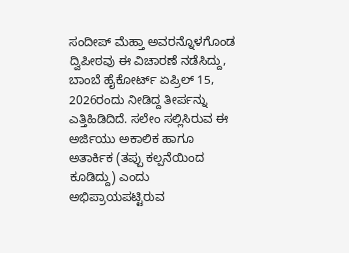ಸಂದೀಪ್ ಮೆಹ್ತಾ ಅವರನ್ನೊಳಗೊಂಡ ದ್ವಿಪೀಠವು ಈ ವಿಚಾರಣೆ ನಡೆಸಿದ್ದು, ಬಾಂಬೆ ಹೈಕೋರ್ಟ್ ಏಪ್ರಿಲ್ 15, 2026ರಂದು ನೀಡಿದ್ದ ತೀರ್ಪನ್ನು ಎತ್ತಿಹಿಡಿದಿದೆ. ಸಲೇಂ ಸಲ್ಲಿಸಿರುವ ಈ ಅರ್ಜಿಯು ಅಕಾಲಿಕ ಹಾಗೂ ಅತಾರ್ಕಿಕ (ತಪ್ಪು ಕಲ್ಪನೆಯಿಂದ ಕೂಡಿದ್ದು) ಎಂದು ಅಭಿಪ್ರಾಯಪಟ್ಟಿರುವ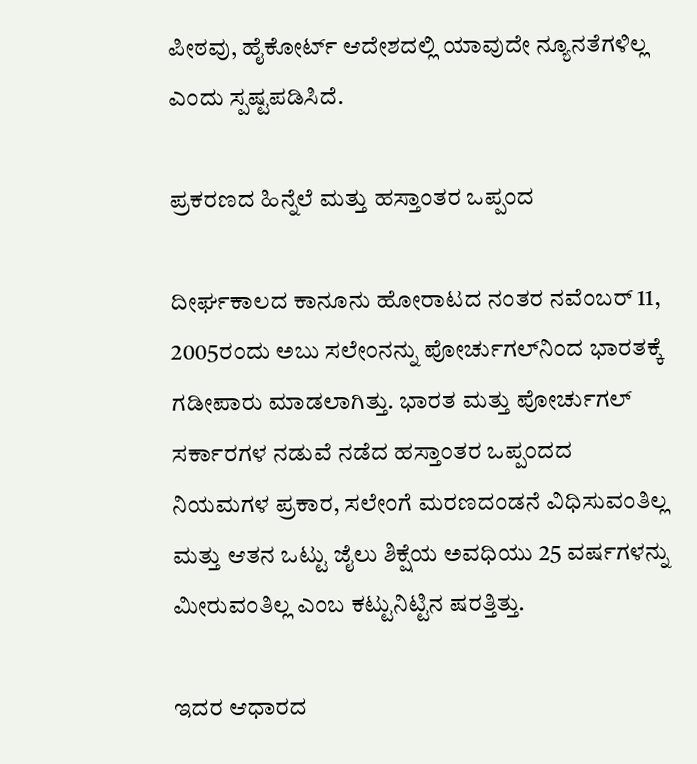ಪೀಠವು, ಹೈಕೋರ್ಟ್ ಆದೇಶದಲ್ಲಿ ಯಾವುದೇ ನ್ಯೂನತೆಗಳಿಲ್ಲ ಎಂದು ಸ್ಪಷ್ಟಪಡಿಸಿದೆ.

ಪ್ರಕರಣದ ಹಿನ್ನೆಲೆ ಮತ್ತು ಹಸ್ತಾಂತರ ಒಪ್ಪಂದ

ದೀರ್ಘಕಾಲದ ಕಾನೂನು ಹೋರಾಟದ ನಂತರ ನವೆಂಬರ್ 11, 2005ರಂದು ಅಬು ಸಲೇಂನನ್ನು ಪೋರ್ಚುಗಲ್‌ನಿಂದ ಭಾರತಕ್ಕೆ ಗಡೀಪಾರು ಮಾಡಲಾಗಿತ್ತು. ಭಾರತ ಮತ್ತು ಪೋರ್ಚುಗಲ್ ಸರ್ಕಾರಗಳ ನಡುವೆ ನಡೆದ ಹಸ್ತಾಂತರ ಒಪ್ಪಂದದ ನಿಯಮಗಳ ಪ್ರಕಾರ, ಸಲೇಂಗೆ ಮರಣದಂಡನೆ ವಿಧಿಸುವಂತಿಲ್ಲ ಮತ್ತು ಆತನ ಒಟ್ಟು ಜೈಲು ಶಿಕ್ಷೆಯ ಅವಧಿಯು 25 ವರ್ಷಗಳನ್ನು ಮೀರುವಂತಿಲ್ಲ ಎಂಬ ಕಟ್ಟುನಿಟ್ಟಿನ ಷರತ್ತಿತ್ತು.

ಇದರ ಆಧಾರದ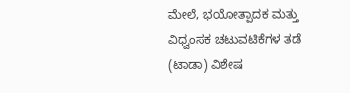ಮೇಲೆ, ಭಯೋತ್ಪಾದಕ ಮತ್ತು ವಿಧ್ವಂಸಕ ಚಟುವಟಿಕೆಗಳ ತಡೆ (ಟಾಡಾ) ವಿಶೇಷ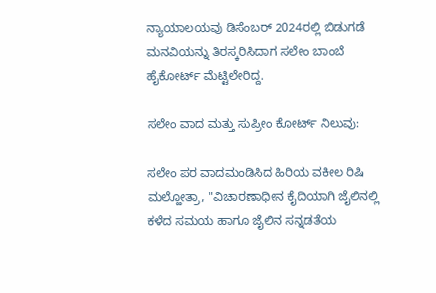ನ್ಯಾಯಾಲಯವು ಡಿಸೆಂಬರ್ 2024ರಲ್ಲಿ ಬಿಡುಗಡೆ ಮನವಿಯನ್ನು ತಿರಸ್ಕರಿಸಿದಾಗ ಸಲೇಂ ಬಾಂಬೆ ಹೈಕೋರ್ಟ್ ಮೆಟ್ಟಿಲೇರಿದ್ದ.

ಸಲೇಂ ವಾದ ಮತ್ತು ಸುಪ್ರೀಂ ಕೋರ್ಟ್ ನಿಲುವು:

ಸಲೇಂ ಪರ ವಾದಮಂಡಿಸಿದ ಹಿರಿಯ ವಕೀಲ ರಿಷಿ ಮಲ್ಹೋತ್ರಾ, "ವಿಚಾರಣಾಧೀನ ಕೈದಿಯಾಗಿ ಜೈಲಿನಲ್ಲಿ ಕಳೆದ ಸಮಯ ಹಾಗೂ ಜೈಲಿನ ಸನ್ನಡತೆಯ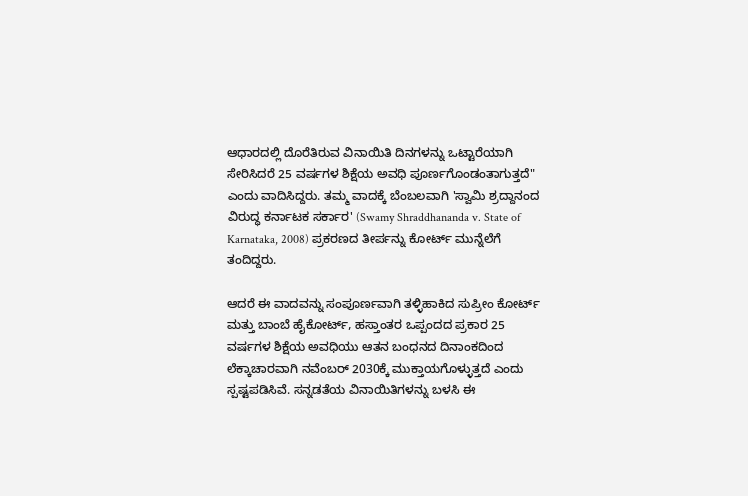ಆಧಾರದಲ್ಲಿ ದೊರೆತಿರುವ ವಿನಾಯಿತಿ ದಿನಗಳನ್ನು ಒಟ್ಟಾರೆಯಾಗಿ ಸೇರಿಸಿದರೆ 25 ವರ್ಷಗಳ ಶಿಕ್ಷೆಯ ಅವಧಿ ಪೂರ್ಣಗೊಂಡಂತಾಗುತ್ತದೆ" ಎಂದು ವಾದಿಸಿದ್ದರು. ತಮ್ಮ ವಾದಕ್ಕೆ ಬೆಂಬಲವಾಗಿ 'ಸ್ವಾಮಿ ಶ್ರದ್ದಾನಂದ ವಿರುದ್ಧ ಕರ್ನಾಟಕ ಸರ್ಕಾರ' (Swamy Shraddhananda v. State of Karnataka, 2008) ಪ್ರಕರಣದ ತೀರ್ಪನ್ನು ಕೋರ್ಟ್ ಮುನ್ನೆಲೆಗೆ ತಂದಿದ್ದರು.

ಆದರೆ ಈ ವಾದವನ್ನು ಸಂಪೂರ್ಣವಾಗಿ ತಳ್ಳಿಹಾಕಿದ ಸುಪ್ರೀಂ ಕೋರ್ಟ್ ಮತ್ತು ಬಾಂಬೆ ಹೈಕೋರ್ಟ್, ಹಸ್ತಾಂತರ ಒಪ್ಪಂದದ ಪ್ರಕಾರ 25 ವರ್ಷಗಳ ಶಿಕ್ಷೆಯ ಅವಧಿಯು ಆತನ ಬಂಧನದ ದಿನಾಂಕದಿಂದ ಲೆಕ್ಕಾಚಾರವಾಗಿ ನವೆಂಬರ್ 2030ಕ್ಕೆ ಮುಕ್ತಾಯಗೊಳ್ಳುತ್ತದೆ ಎಂದು ಸ್ಪಷ್ಟಪಡಿಸಿವೆ. ಸನ್ನಡತೆಯ ವಿನಾಯಿತಿಗಳನ್ನು ಬಳಸಿ ಈ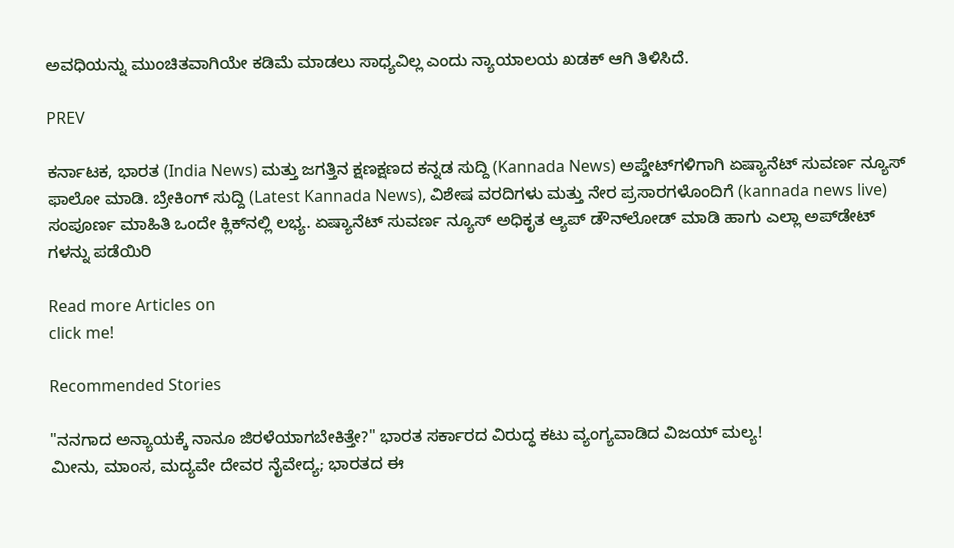ಅವಧಿಯನ್ನು ಮುಂಚಿತವಾಗಿಯೇ ಕಡಿಮೆ ಮಾಡಲು ಸಾಧ್ಯವಿಲ್ಲ ಎಂದು ನ್ಯಾಯಾಲಯ ಖಡಕ್ ಆಗಿ ತಿಳಿಸಿದೆ.

PREV

ಕರ್ನಾಟಕ, ಭಾರತ (India News) ಮತ್ತು ಜಗತ್ತಿನ ಕ್ಷಣಕ್ಷಣದ ಕನ್ನಡ ಸುದ್ದಿ (Kannada News) ಅಪ್ಡೇಟ್‌ಗಳಿಗಾಗಿ ಏಷ್ಯಾನೆಟ್ ಸುವರ್ಣ ನ್ಯೂಸ್‌ ಫಾಲೋ ಮಾಡಿ. ಬ್ರೇಕಿಂಗ್ ಸುದ್ದಿ (Latest Kannada News), ವಿಶೇಷ ವರದಿಗಳು ಮತ್ತು ನೇರ ಪ್ರಸಾರಗಳೊಂದಿಗೆ (kannada news live) ಸಂಪೂರ್ಣ ಮಾಹಿತಿ ಒಂದೇ ಕ್ಲಿಕ್‌ನಲ್ಲಿ ಲಭ್ಯ. ಏಷ್ಯಾನೆಟ್ ಸುವರ್ಣ ನ್ಯೂಸ್ ಅಧಿಕೃತ ಆ್ಯಪ್ ಡೌನ್‌ಲೋಡ್ ಮಾಡಿ ಹಾಗು ಎಲ್ಲಾ ಅಪ್‌ಡೇಟ್ ಗಳನ್ನು ಪಡೆಯಿರಿ

Read more Articles on
click me!

Recommended Stories

"ನನಗಾದ ಅನ್ಯಾಯಕ್ಕೆ ನಾನೂ ಜಿರಳೆಯಾಗಬೇಕಿತ್ತೇ?" ಭಾರತ ಸರ್ಕಾರದ ವಿರುದ್ಧ ಕಟು ವ್ಯಂಗ್ಯವಾಡಿದ ವಿಜಯ್ ಮಲ್ಯ!
ಮೀನು, ಮಾಂಸ, ಮದ್ಯವೇ ದೇವರ ನೈವೇದ್ಯ; ಭಾರತದ ಈ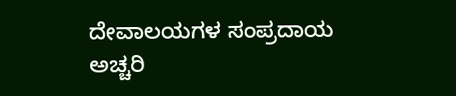ದೇವಾಲಯಗಳ ಸಂಪ್ರದಾಯ ಅಚ್ಚರಿ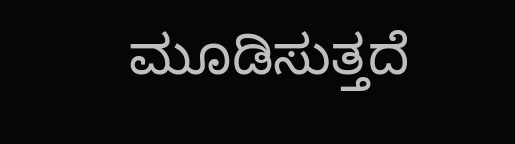ಮೂಡಿಸುತ್ತದೆ